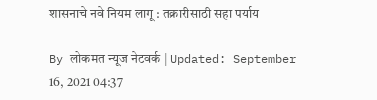शासनाचे नवे नियम लागू : तक्रारीसाठी सहा पर्याय

By लोकमत न्यूज नेटवर्क | Updated: September 16, 2021 04:37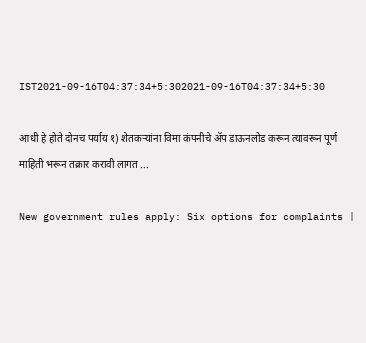IST2021-09-16T04:37:34+5:302021-09-16T04:37:34+5:30

आधी हे होते दोनच पर्याय १) शेतकऱ्यांना विमा कंपनीचे ॲप डाऊनलोड करून त्यावरून पूर्ण माहिती भरून तक्रार करावी लागत ...

New government rules apply: Six options for complaints |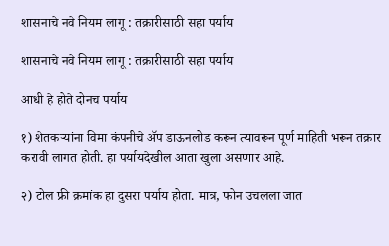शासनाचे नवे नियम लागू : तक्रारीसाठी सहा पर्याय

शासनाचे नवे नियम लागू : तक्रारीसाठी सहा पर्याय

आधी हे होते दोनच पर्याय

१) शेतकऱ्यांना विमा कंपनीचे ॲप डाऊनलोड करून त्यावरून पूर्ण माहिती भरून तक्रार करावी लागत होती. हा पर्यायदेखील आता खुला असणार आहे.

२) टोल फ्री क्रमांक हा दुसरा पर्याय होता. मात्र, फोन उचलला जात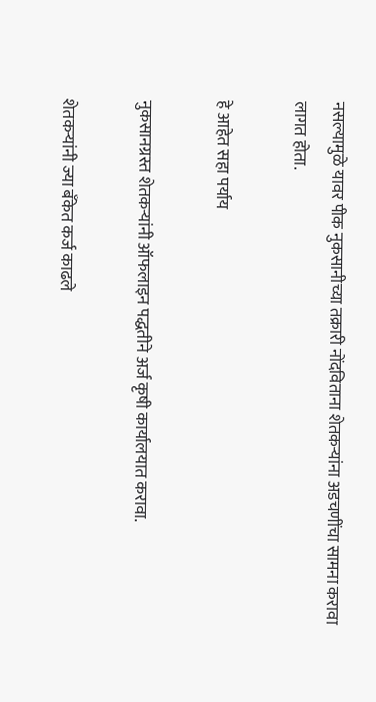नसल्यामुळे यावर पीक नुकसानीच्या तक्रारी नोंदविताना शेतकऱ्यांना अडचणींचा सामना करावा लागत होता.

हे आहेत सहा पर्याय

नुकसानग्रस्त शेतकऱ्यांनी ऑफलाइन पद्धतीने अर्ज कृषी कार्यालयात करावा.

शेतकऱ्यांनी ज्या बँकेत कर्ज काढले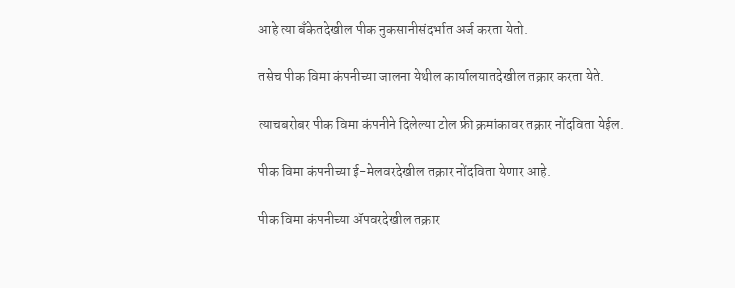आहे त्या बँकेतदेखील पीक नुकसानीसंदर्भात अर्ज करता येतो.

तसेच पीक विमा कंपनीच्या जालना येथील कार्यालयातदेखील तक्रार करता येते.

त्याचबरोबर पीक विमा कंपनीने दिलेल्या टोल फ्री क्रमांकावर तक्रार नोंदविता येईल.

पीक विमा कंपनीच्या ई-मेलवरदेखील तक्रार नोंदविता येणार आहे.

पीक विमा कंपनीच्या ॲपवरदेखील तक्रार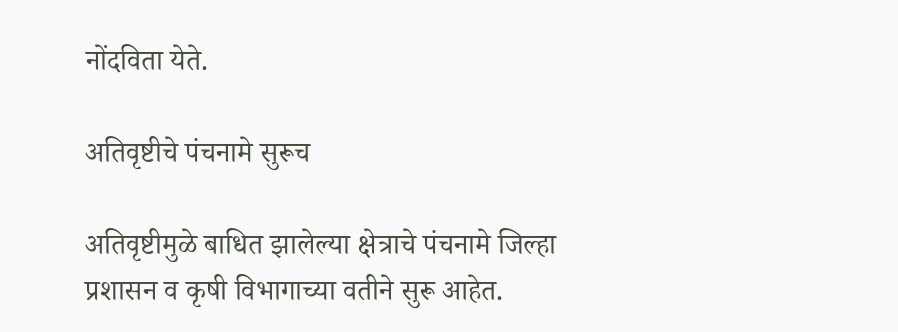नोंदविता येते.

अतिवृष्टीचे पंचनामे सुरूच

अतिवृष्टीमुळे बाधित झालेल्या क्षेत्राचे पंचनामे जिल्हा प्रशासन व कृषी विभागाच्या वतीने सुरू आहेत.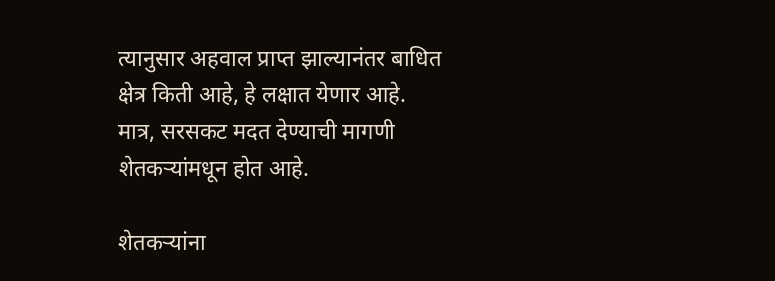त्यानुसार अहवाल प्राप्त झाल्यानंतर बाधित क्षेत्र किती आहे, हे लक्षात येणार आहे. मात्र, सरसकट मदत देण्याची मागणी शेतकऱ्यांमधून होत आहे.

शेतकऱ्यांना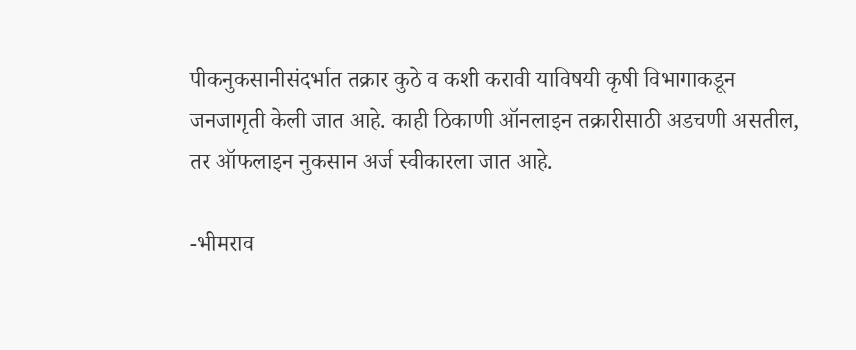पीकनुकसानीसंदर्भात तक्रार कुठे व कशी करावी याविषयी कृषी विभागाकडून जनजागृती केली जात आहे. काही ठिकाणी ऑनलाइन तक्रारीसाठी अडचणी असतील, तर ऑफलाइन नुकसान अर्ज स्वीकारला जात आहे.

-भीमराव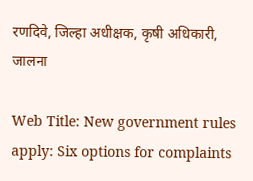रणदिवे, जिल्हा अधीक्षक, कृषी अधिकारी, जालना

Web Title: New government rules apply: Six options for complaints